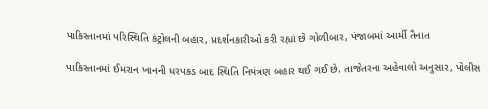પાકિસ્તાનમાં પરિસ્થિતિ કંટ્રોલની બહાર, પ્રદર્શનકારીઓ કરી રહ્યાં છે ગોળીબાર, પંજાબમાં આર્મી તૈનાત

પાકિસ્તાનમાં ઈમરાન ખાનની ધરપકડ બાદ સ્થિતિ નિયંત્રણ બહાર થઈ ગઈ છે. તાજેતરના અહેવાલો અનુસાર, પોલીસ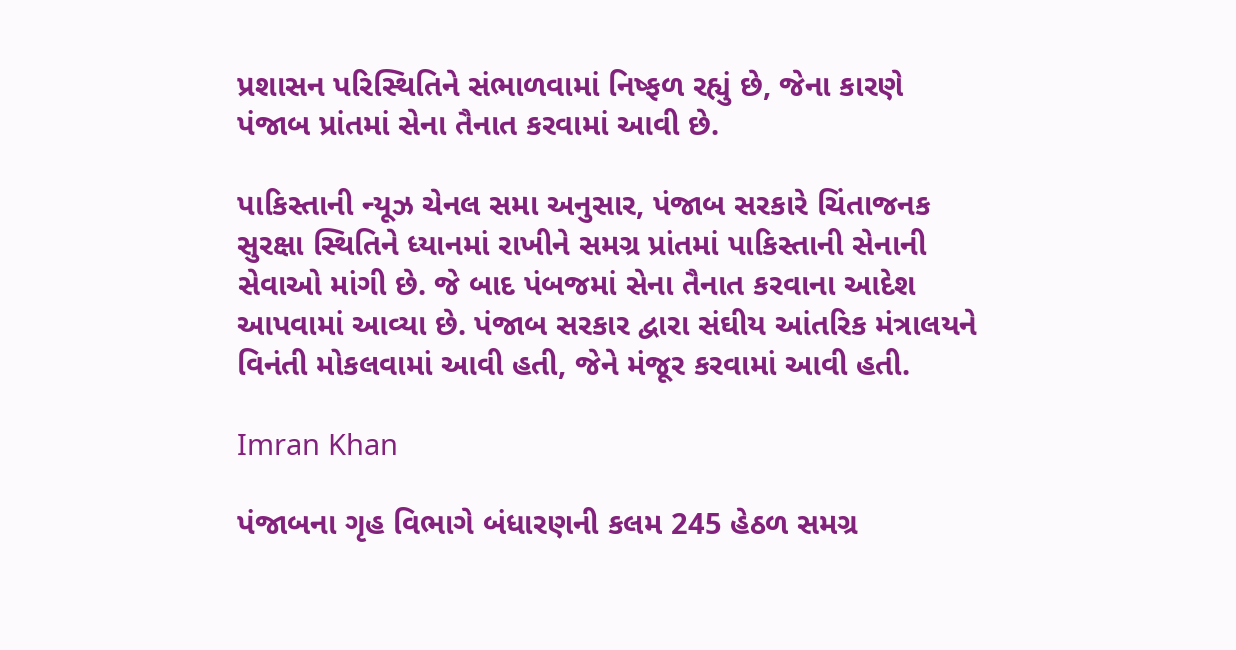પ્રશાસન પરિસ્થિતિને સંભાળવામાં નિષ્ફળ રહ્યું છે, જેના કારણે પંજાબ પ્રાંતમાં સેના તૈનાત કરવામાં આવી છે.

પાકિસ્તાની ન્યૂઝ ચેનલ સમા અનુસાર, પંજાબ સરકારે ચિંતાજનક સુરક્ષા સ્થિતિને ધ્યાનમાં રાખીને સમગ્ર પ્રાંતમાં પાકિસ્તાની સેનાની સેવાઓ માંગી છે. જે બાદ પંબજમાં સેના તૈનાત કરવાના આદેશ આપવામાં આવ્યા છે. પંજાબ સરકાર દ્વારા સંઘીય આંતરિક મંત્રાલયને વિનંતી મોકલવામાં આવી હતી, જેને મંજૂર કરવામાં આવી હતી.

Imran Khan

પંજાબના ગૃહ વિભાગે બંધારણની કલમ 245 હેઠળ સમગ્ર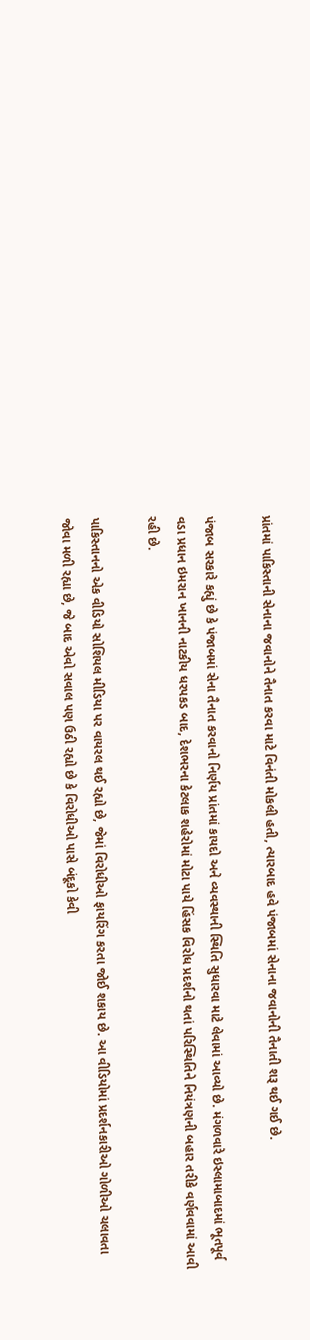પ્રાંતમાં પાકિસ્તાની સેનાના જવાનોને તૈનાત કરવા માટે વિનંતી મોકલી હતી, ત્યારબાદ હવે પંજાબમાં સેનાના જવાનોની તૈનાતી શરૂ થઈ ગઈ છે.

પંજાબ સરકારે કહ્યું છે કે પંજાબમાં સેના તૈનાત કરવાનો નિર્ણય પ્રાંતમાં કાયદો અને વ્યવસ્થાની સ્થિતિ સુધારવા માટે લેવામાં આવ્યો છે. મંગળવારે ઇસ્લામાબાદમાં ભૂતપૂર્વ વડા પ્રધાન ઇમરાન ખાનની નાટકીય ધરપકડ બાદ, દેશભરના કેટલાક શહેરોમાં મોટા પાયે હિંસક વિરોધ પ્રદર્શનો થતાં પરિસ્થિતિને નિયંત્રણની બહાર તરીકે વર્ણવવામાં આવી રહી છે.

પાકિસ્તાનનો એક વીડિયો સોશિયલ મીડિયા પર વાયરલ થઈ રહ્યો છે, જેમાં વિરોધીઓ ફાયરિંગ કરતા જોઈ શકાય છે. આ વીડિયોમાં પ્રદર્શનકારીઓ ગોળીઓ ચલાવતા જોવા મળી રહ્યા છે, જે બાદ એવો સવાલ પણ ઉઠી રહ્યો છે કે વિરોધીઓ પાસે બંદૂકો કેવી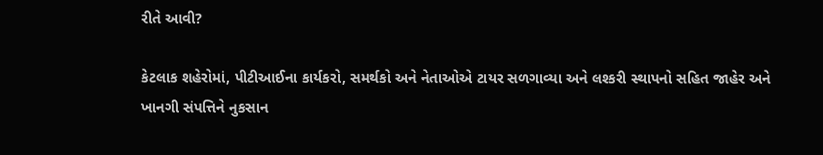રીતે આવી?

કેટલાક શહેરોમાં, પીટીઆઈના કાર્યકરો, સમર્થકો અને નેતાઓએ ટાયર સળગાવ્યા અને લશ્કરી સ્થાપનો સહિત જાહેર અને ખાનગી સંપત્તિને નુકસાન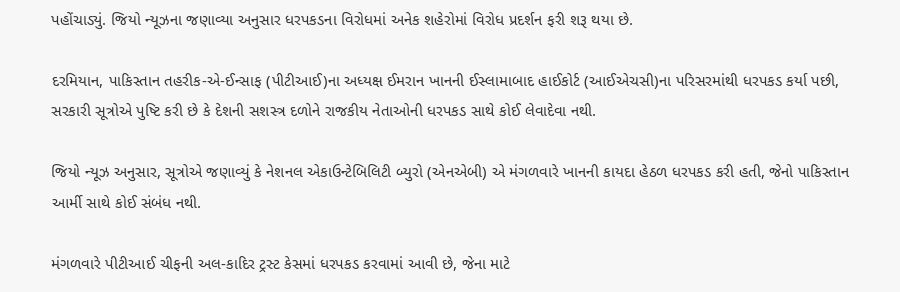પહોંચાડ્યું. જિયો ન્યૂઝના જણાવ્યા અનુસાર ધરપકડના વિરોધમાં અનેક શહેરોમાં વિરોધ પ્રદર્શન ફરી શરૂ થયા છે.

દરમિયાન, પાકિસ્તાન તહરીક-એ-ઈન્સાફ (પીટીઆઈ)ના અધ્યક્ષ ઈમરાન ખાનની ઈસ્લામાબાદ હાઈકોર્ટ (આઈએચસી)ના પરિસરમાંથી ધરપકડ કર્યા પછી, સરકારી સૂત્રોએ પુષ્ટિ કરી છે કે દેશની સશસ્ત્ર દળોને રાજકીય નેતાઓની ધરપકડ સાથે કોઈ લેવાદેવા નથી.

જિયો ન્યૂઝ અનુસાર, સૂત્રોએ જણાવ્યું કે નેશનલ એકાઉન્ટેબિલિટી બ્યુરો (એનએબી) એ મંગળવારે ખાનની કાયદા હેઠળ ધરપકડ કરી હતી, જેનો પાકિસ્તાન આર્મી સાથે કોઈ સંબંધ નથી.

મંગળવારે પીટીઆઈ ચીફની અલ-કાદિર ટ્રસ્ટ કેસમાં ધરપકડ કરવામાં આવી છે, જેના માટે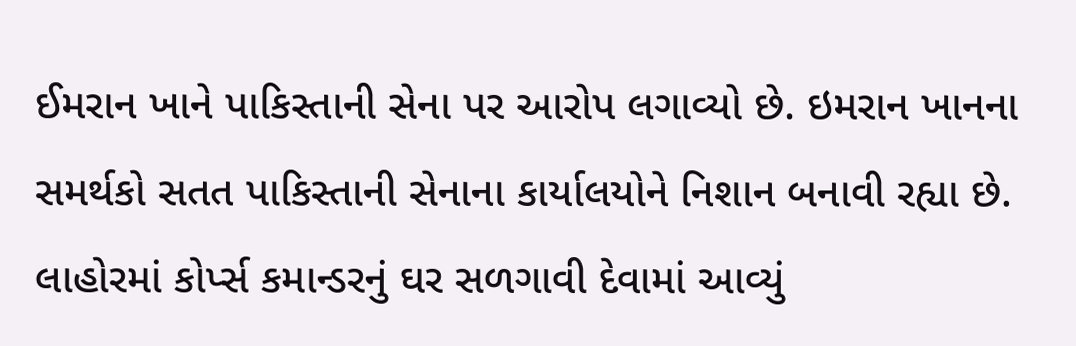ઈમરાન ખાને પાકિસ્તાની સેના પર આરોપ લગાવ્યો છે. ઇમરાન ખાનના સમર્થકો સતત પાકિસ્તાની સેનાના કાર્યાલયોને નિશાન બનાવી રહ્યા છે. લાહોરમાં કોર્પ્સ કમાન્ડરનું ઘર સળગાવી દેવામાં આવ્યું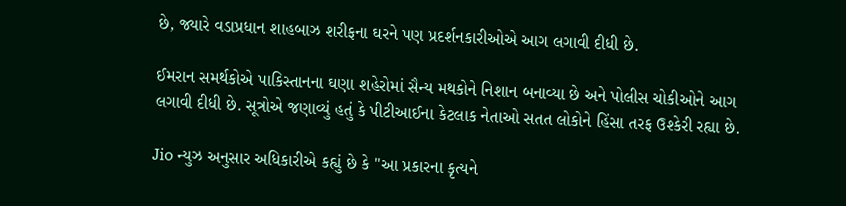છે, જ્યારે વડાપ્રધાન શાહબાઝ શરીફના ઘરને પણ પ્રદર્શનકારીઓએ આગ લગાવી દીધી છે.

ઈમરાન સમર્થકોએ પાકિસ્તાનના ઘણા શહેરોમાં સૈન્ય મથકોને નિશાન બનાવ્યા છે અને પોલીસ ચોકીઓને આગ લગાવી દીધી છે. સૂત્રોએ જણાવ્યું હતું કે પીટીઆઈના કેટલાક નેતાઓ સતત લોકોને હિંસા તરફ ઉશ્કેરી રહ્યા છે.

Jio ન્યુઝ અનુસાર અધિકારીએ કહ્યું છે કે "આ પ્રકારના કૃત્યને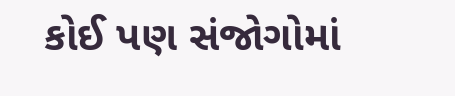કોઈ પણ સંજોગોમાં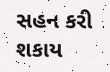સહન કરી શકાય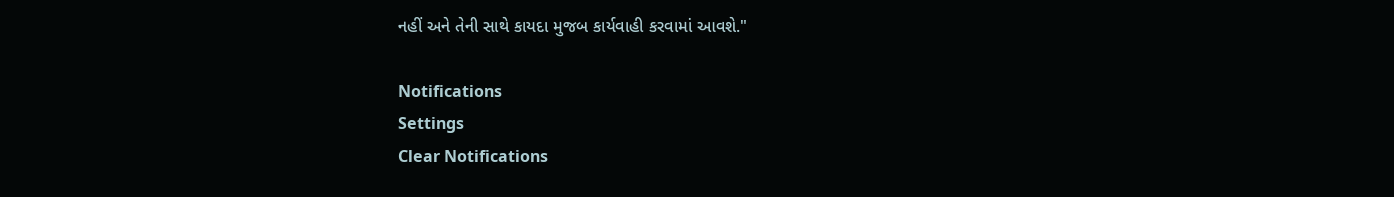નહીં અને તેની સાથે કાયદા મુજબ કાર્યવાહી કરવામાં આવશે."

Notifications
Settings
Clear Notifications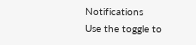Notifications
Use the toggle to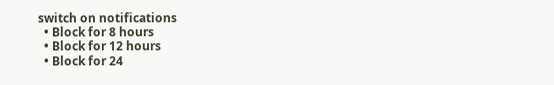switch on notifications
  • Block for 8 hours
  • Block for 12 hours
  • Block for 24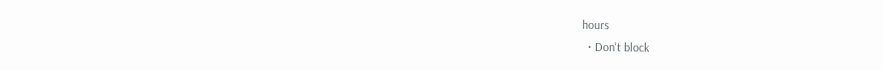hours
  • Don't block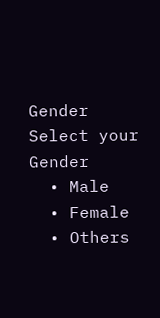Gender
Select your Gender
  • Male
  • Female
  • Others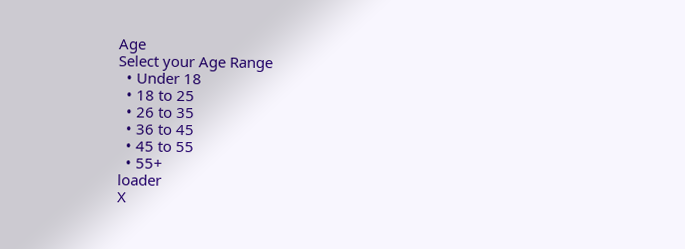Age
Select your Age Range
  • Under 18
  • 18 to 25
  • 26 to 35
  • 36 to 45
  • 45 to 55
  • 55+
loader
X